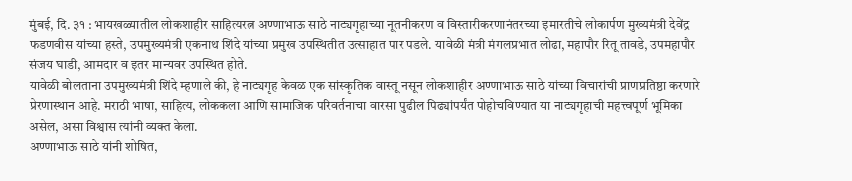मुंबई, दि. ३१ : भायखळ्यातील लोकशाहीर साहित्यरत्न अण्णाभाऊ साठे नाट्यगृहाच्या नूतनीकरण व विस्तारीकरणानंतरच्या इमारतीचे लोकार्पण मुख्यमंत्री देवेंद्र फडणवीस यांच्या हस्ते, उपमुख्यमंत्री एकनाथ शिंदे यांच्या प्रमुख उपस्थितीत उत्साहात पार पडले. यावेळी मंत्री मंगलप्रभात लोढा, महापौर रितू तावडे, उपमहापौर संजय घाडी, आमदार व इतर मान्यवर उपस्थित होते.
यावेळी बोलताना उपमुख्यमंत्री शिंदे म्हणाले की, हे नाट्यगृह केवळ एक सांस्कृतिक वास्तू नसून लोकशाहीर अण्णाभाऊ साठे यांच्या विचारांची प्राणप्रतिष्ठा करणारे प्रेरणास्थान आहे. मराठी भाषा, साहित्य, लोककला आणि सामाजिक परिवर्तनाचा वारसा पुढील पिढ्यांपर्यंत पोहोचविण्यात या नाट्यगृहाची महत्त्वपूर्ण भूमिका असेल, असा विश्वास त्यांनी व्यक्त केला.
अण्णाभाऊ साठे यांनी शोषित,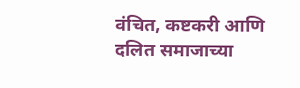वंचित, कष्टकरी आणि दलित समाजाच्या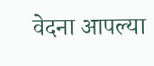वेदना आपल्या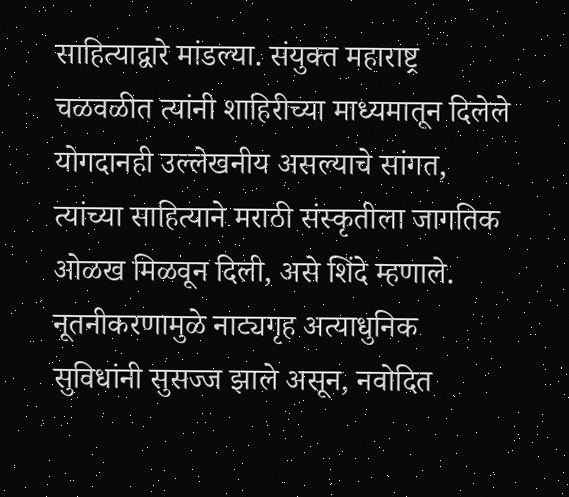साहित्याद्वारे मांडल्या. संयुक्त महाराष्ट्र चळवळीत त्यांनी शाहिरीच्या माध्यमातून दिलेले योगदानही उल्लेखनीय असल्याचे सांगत, त्यांच्या साहित्याने मराठी संस्कृतीला जागतिक ओळख मिळवून दिली, असे शिंदे म्हणाले.
नूतनीकरणामुळे नाट्यगृह अत्याधुनिक सुविधांनी सुसज्ज झाले असून, नवोदित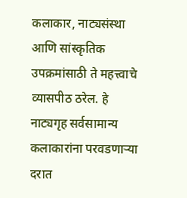कलाकार, नाट्यसंस्था आणि सांस्कृतिक उपक्रमांसाठी ते महत्त्वाचे व्यासपीठ ठरेल. हे नाट्यगृह सर्वसामान्य कलाकारांना परवडणाऱ्या दरात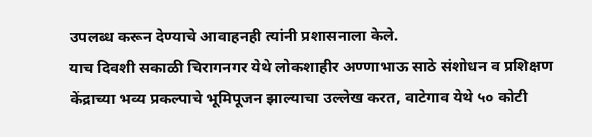उपलब्ध करून देण्याचे आवाहनही त्यांनी प्रशासनाला केले.
याच दिवशी सकाळी चिरागनगर येथे लोकशाहीर अण्णाभाऊ साठे संशोधन व प्रशिक्षण केंद्राच्या भव्य प्रकल्पाचे भूमिपूजन झाल्याचा उल्लेख करत, वाटेगाव येथे ५० कोटी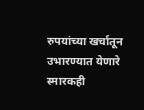रुपयांच्या खर्चातून उभारण्यात येणारे स्मारकही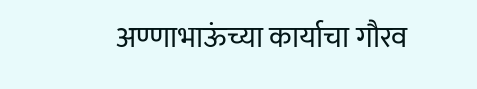अण्णाभाऊंच्या कार्याचा गौरव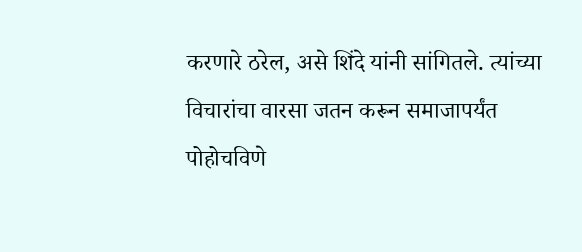करणारे ठरेल, असे शिंदे यांनी सांगितले. त्यांच्या विचारांचा वारसा जतन करून समाजापर्यंत पोहोचविणे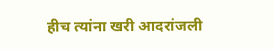हीच त्यांना खरी आदरांजली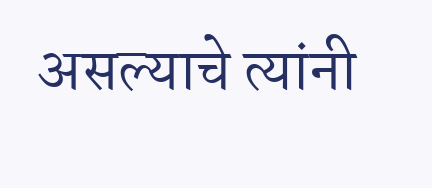असल्याचे त्यांनी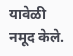यावेळी नमूद केले.